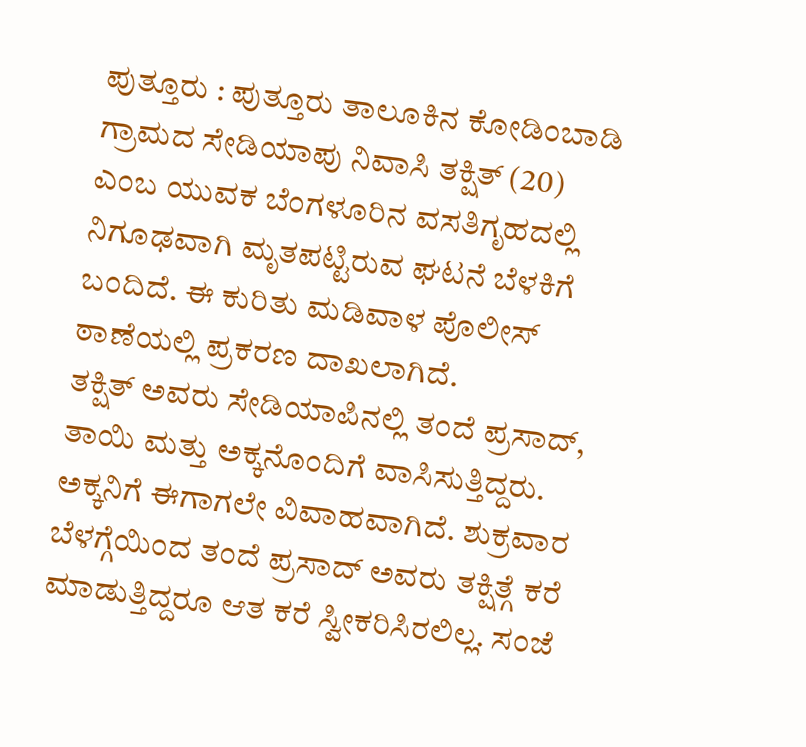ಪುತ್ತೂರು : ಪುತ್ತೂರು ತಾಲೂಕಿನ ಕೋಡಿಂಬಾಡಿ ಗ್ರಾಮದ ಸೇಡಿಯಾಪು ನಿವಾಸಿ ತಕ್ಷಿತ್ (20) ಎಂಬ ಯುವಕ ಬೆಂಗಳೂರಿನ ವಸತಿಗೃಹದಲ್ಲಿ ನಿಗೂಢವಾಗಿ ಮೃತಪಟ್ಟಿರುವ ಘಟನೆ ಬೆಳಕಿಗೆ ಬಂದಿದೆ. ಈ ಕುರಿತು ಮಡಿವಾಳ ಪೊಲೀಸ್ ಠಾಣೆಯಲ್ಲಿ ಪ್ರಕರಣ ದಾಖಲಾಗಿದೆ.
ತಕ್ಷಿತ್ ಅವರು ಸೇಡಿಯಾಪಿನಲ್ಲಿ ತಂದೆ ಪ್ರಸಾದ್, ತಾಯಿ ಮತ್ತು ಅಕ್ಕನೊಂದಿಗೆ ವಾಸಿಸುತ್ತಿದ್ದರು. ಅಕ್ಕನಿಗೆ ಈಗಾಗಲೇ ವಿವಾಹವಾಗಿದೆ. ಶುಕ್ರವಾರ ಬೆಳಗ್ಗೆಯಿಂದ ತಂದೆ ಪ್ರಸಾದ್ ಅವರು ತಕ್ಷಿತ್ಗೆ ಕರೆ ಮಾಡುತ್ತಿದ್ದರೂ ಆತ ಕರೆ ಸ್ವೀಕರಿಸಿರಲಿಲ್ಲ. ಸಂಜೆ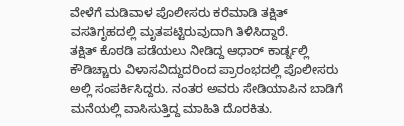ವೇಳೆಗೆ ಮಡಿವಾಳ ಪೊಲೀಸರು ಕರೆಮಾಡಿ ತಕ್ಷಿತ್ ವಸತಿಗೃಹದಲ್ಲಿ ಮೃತಪಟ್ಟಿರುವುದಾಗಿ ತಿಳಿಸಿದ್ದಾರೆ.
ತಕ್ಷಿತ್ ಕೊಠಡಿ ಪಡೆಯಲು ನೀಡಿದ್ದ ಆಧಾರ್ ಕಾರ್ಡ್ನಲ್ಲಿ ಕೌಡಿಚ್ಚಾರು ವಿಳಾಸವಿದ್ದುದರಿಂದ ಪ್ರಾರಂಭದಲ್ಲಿ ಪೊಲೀಸರು ಅಲ್ಲಿ ಸಂಪರ್ಕಿಸಿದ್ದರು. ನಂತರ ಅವರು ಸೇಡಿಯಾಪಿನ ಬಾಡಿಗೆ ಮನೆಯಲ್ಲಿ ವಾಸಿಸುತ್ತಿದ್ದ ಮಾಹಿತಿ ದೊರಕಿತು.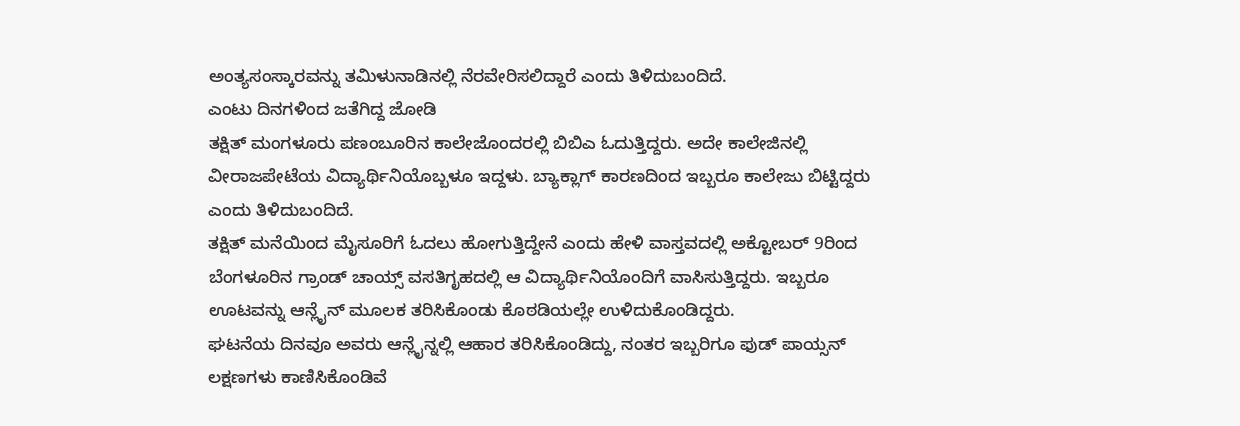ಅಂತ್ಯಸಂಸ್ಕಾರವನ್ನು ತಮಿಳುನಾಡಿನಲ್ಲಿ ನೆರವೇರಿಸಲಿದ್ದಾರೆ ಎಂದು ತಿಳಿದುಬಂದಿದೆ.
ಎಂಟು ದಿನಗಳಿಂದ ಜತೆಗಿದ್ದ ಜೋಡಿ
ತಕ್ಷಿತ್ ಮಂಗಳೂರು ಪಣಂಬೂರಿನ ಕಾಲೇಜೊಂದರಲ್ಲಿ ಬಿಬಿಎ ಓದುತ್ತಿದ್ದರು. ಅದೇ ಕಾಲೇಜಿನಲ್ಲಿ ವೀರಾಜಪೇಟೆಯ ವಿದ್ಯಾರ್ಥಿನಿಯೊಬ್ಬಳೂ ಇದ್ದಳು. ಬ್ಯಾಕ್ಲಾಗ್ ಕಾರಣದಿಂದ ಇಬ್ಬರೂ ಕಾಲೇಜು ಬಿಟ್ಟಿದ್ದರು ಎಂದು ತಿಳಿದುಬಂದಿದೆ.
ತಕ್ಷಿತ್ ಮನೆಯಿಂದ ಮೈಸೂರಿಗೆ ಓದಲು ಹೋಗುತ್ತಿದ್ದೇನೆ ಎಂದು ಹೇಳಿ ವಾಸ್ತವದಲ್ಲಿ ಅಕ್ಟೋಬರ್ 9ರಿಂದ ಬೆಂಗಳೂರಿನ ಗ್ರಾಂಡ್ ಚಾಯ್ಸ್ ವಸತಿಗೃಹದಲ್ಲಿ ಆ ವಿದ್ಯಾರ್ಥಿನಿಯೊಂದಿಗೆ ವಾಸಿಸುತ್ತಿದ್ದರು. ಇಬ್ಬರೂ ಊಟವನ್ನು ಆನ್ಲೈನ್ ಮೂಲಕ ತರಿಸಿಕೊಂಡು ಕೊಠಡಿಯಲ್ಲೇ ಉಳಿದುಕೊಂಡಿದ್ದರು.
ಘಟನೆಯ ದಿನವೂ ಅವರು ಆನ್ಲೈನ್ನಲ್ಲಿ ಆಹಾರ ತರಿಸಿಕೊಂಡಿದ್ದು, ನಂತರ ಇಬ್ಬರಿಗೂ ಫುಡ್ ಪಾಯ್ಸನ್ ಲಕ್ಷಣಗಳು ಕಾಣಿಸಿಕೊಂಡಿವೆ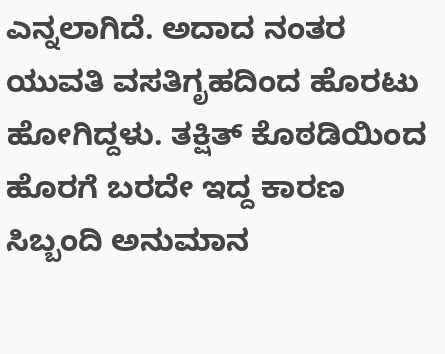ಎನ್ನಲಾಗಿದೆ. ಅದಾದ ನಂತರ ಯುವತಿ ವಸತಿಗೃಹದಿಂದ ಹೊರಟು ಹೋಗಿದ್ದಳು. ತಕ್ಷಿತ್ ಕೊಠಡಿಯಿಂದ ಹೊರಗೆ ಬರದೇ ಇದ್ದ ಕಾರಣ ಸಿಬ್ಬಂದಿ ಅನುಮಾನ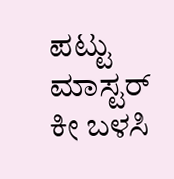ಪಟ್ಟು ಮಾಸ್ಟರ್ ಕೀ ಬಳಸಿ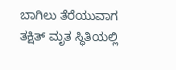ಬಾಗಿಲು ತೆರೆಯುವಾಗ ತಕ್ಷಿತ್ ಮೃತ ಸ್ಥಿತಿಯಲ್ಲಿ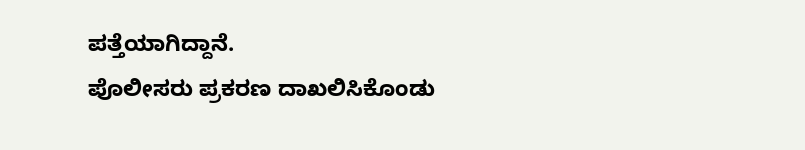ಪತ್ತೆಯಾಗಿದ್ದಾನೆ.
ಪೊಲೀಸರು ಪ್ರಕರಣ ದಾಖಲಿಸಿಕೊಂಡು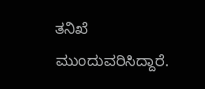ತನಿಖೆ ಮುಂದುವರಿಸಿದ್ದಾರೆ.